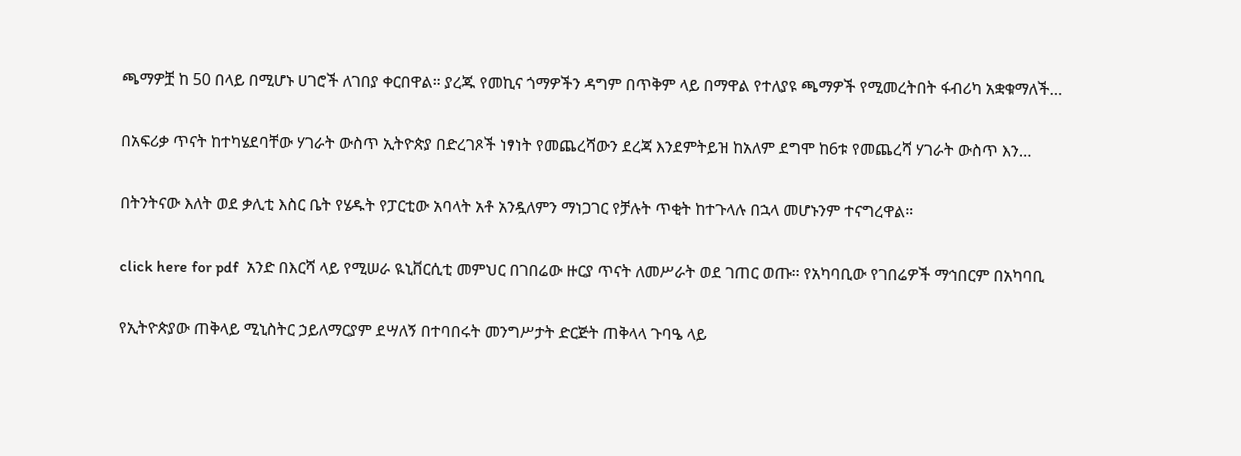ጫማዎቿ ከ 50 በላይ በሚሆኑ ሀገሮች ለገበያ ቀርበዋል። ያረጁ የመኪና ጎማዎችን ዳግም በጥቅም ላይ በማዋል የተለያዩ ጫማዎች የሚመረትበት ፋብሪካ አቋቁማለች…

በአፍሪቃ ጥናት ከተካሄደባቸው ሃገራት ውስጥ ኢትዮጵያ በድረገጾች ነፃነት የመጨረሻውን ደረጃ እንደምትይዝ ከአለም ደግሞ ከ6ቱ የመጨረሻ ሃገራት ውስጥ እን…

በትንትናው እለት ወደ ቃሊቲ እስር ቤት የሄዱት የፓርቲው አባላት አቶ አንዷለምን ማነጋገር የቻሉት ጥቂት ከተጉላሉ በኋላ መሆኑንም ተናግረዋል።

click here for pdf  አንድ በእርሻ ላይ የሚሠራ ዪኒቨርሲቲ መምህር በገበሬው ዙርያ ጥናት ለመሥራት ወደ ገጠር ወጡ፡፡ የአካባቢው የገበሬዎች ማኅበርም በአካባቢ

የኢትዮጵያው ጠቅላይ ሚኒስትር ኃይለማርያም ደሣለኝ በተባበሩት መንግሥታት ድርጅት ጠቅላላ ጉባዔ ላይ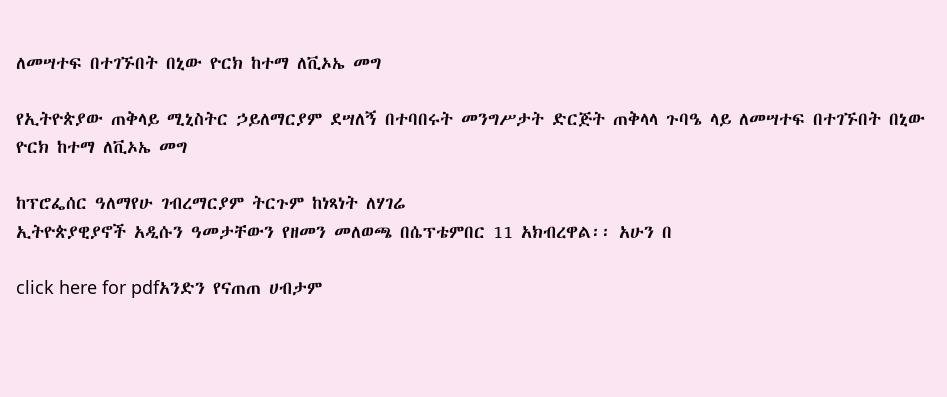ለመሣተፍ በተገኙበት በኒው ዮርክ ከተማ ለቪኦኤ መግ

የኢትዮጵያው ጠቅላይ ሚኒስትር ኃይለማርያም ደሣለኝ በተባበሩት መንግሥታት ድርጅት ጠቅላላ ጉባዔ ላይ ለመሣተፍ በተገኙበት በኒው ዮርክ ከተማ ለቪኦኤ መግ

ከፕሮፌሰር ዓለማየሁ ገብረማርያም ትርጉም ከነጻነት ለሃገሬ
ኢትዮጵያዊያኖች አዲሱን ዓመታቸውን የዘመን መለወጫ በሴፕቴምበር 11 አክብረዋል፡፡ አሁን በ

click here for pdfአንድን የናጠጠ ሀብታም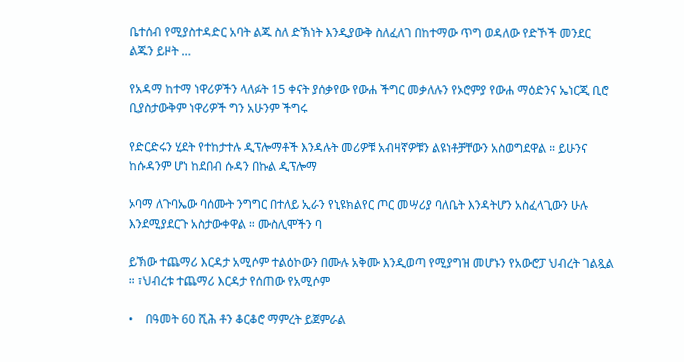ቤተሰብ የሚያስተዳድር አባት ልጁ ስለ ድኽነት እንዲያውቅ ስለፈለገ በከተማው ጥግ ወዳለው የድኾች መንደር ልጁን ይዞት …

የአዳማ ከተማ ነዋሪዎችን ላለፉት 15 ቀናት ያሰቃየው የውሐ ችግር መቃለሉን የኦሮምያ የውሐ ማዕድንና ኤነርጂ ቢሮ ቢያስታውቅም ነዋሪዎች ግን አሁንም ችግሩ

የድርድሩን ሂደት የተከታተሉ ዲፕሎማቶች እንዳሉት መሪዎቹ አብዛኛዎቹን ልዩነቶቻቸውን አስወግደዋል ። ይሁንና ከሱዳንም ሆነ ከደበብ ሱዳን በኩል ዲፕሎማ

ኦባማ ለጉባኤው ባሰሙት ንግግር በተለይ ኢራን የኒዩክልየር ጦር መሣሪያ ባለቤት እንዳትሆን አስፈላጊውን ሁሉ እንደሚያደርጉ አስታውቀዋል ። ሙስሊሞችን ባ

ይኽው ተጨማሪ እርዳታ አሚሶም ተልዕኮውን በሙሉ አቅሙ እንዲወጣ የሚያግዝ መሆኑን የአውሮፓ ህብረት ገልጿል ። ፣ህብረቱ ተጨማሪ እርዳታ የሰጠው የአሚሶም

•    በዓመት 60 ሺሕ ቶን ቆርቆሮ ማምረት ይጀምራል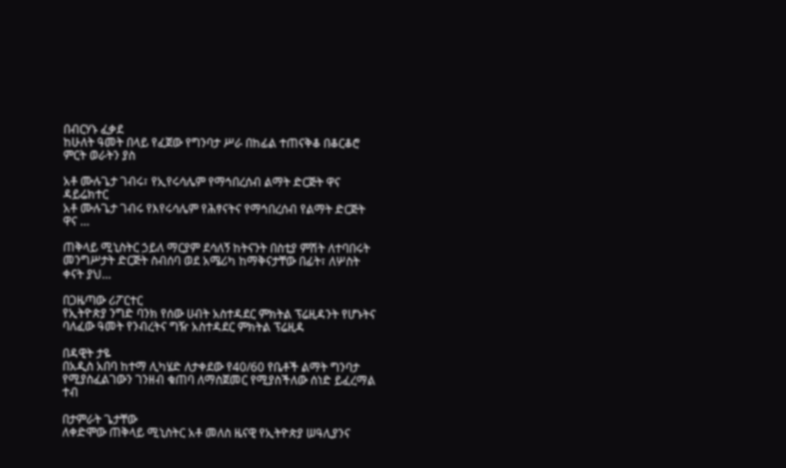በብርሃኑ ፈቃደ
ከሁለት ዓመት በላይ የፈጀው የግንባታ ሥራ በከፊል ተጠናቅቆ በቆርቆሮ ምርት ወራትን ያስ

አቶ ሙሉጌታ ገብሩ፣ የኢየሩሳሌም የማኅበረሰብ ልማት ድርጅት ዋና ዳይሬክተር
አቶ ሙሉጌታ ገብሩ የእየሩሳሌም የሕፃናትና የማኅበረሰብ የልማት ድርጅት ዋና …

ጠቅላይ ሚኒስትር ኃይለ ማርያም ደሳለኝ ከትናንት በስቲያ ምሽት ለተባበሩት መንግሥታት ድርጅት ስብሰባ ወደ አሜሪካ ከማቅናታቸው በፊት፣ ለሦስት ቀናት ያህ…

በጋዜጣው ሪፖርተር
የኢትዮጵያ ንግድ ባንክ የሰው ሀብት አስተዳደር ምክትል ፕሬዚዳንት የሆኑትና ባለፈው ዓመት የንብረትና ግዥ አስተዳደር ምክትል ፕሬዚዳ

በዳዊት ታዬ
በአዲስ አበባ ከተማ ሊካሄድ ለታቀደው የ40/60 የቤቶች ልማት ግንባታ የሚያስፈልገውን ገንዘብ ቁጠባ ለማስጀመር የሚያስችለው ሰነድ ይፈረማል ተብ

በታምራት ጌታቸው
ለቀድሞው ጠቅላይ ሚኒስትር አቶ መለስ ዜናዊ የኢትዮጵያ ሠዓሊያንና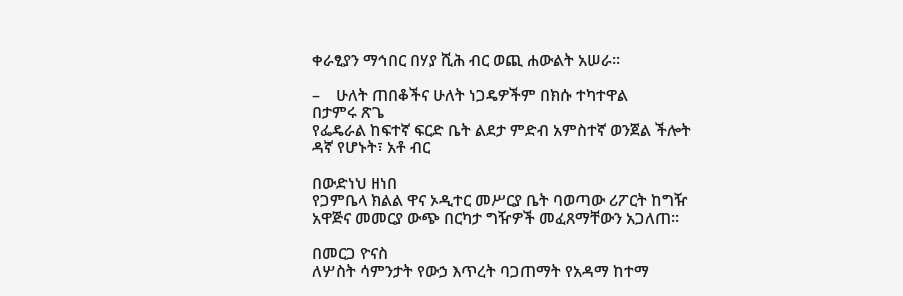ቀራፂያን ማኅበር በሃያ ሺሕ ብር ወጪ ሐውልት አሠራ፡፡

–    ሁለት ጠበቆችና ሁለት ነጋዴዎችም በክሱ ተካተዋል
በታምሩ ጽጌ
የፌዴራል ከፍተኛ ፍርድ ቤት ልደታ ምድብ አምስተኛ ወንጀል ችሎት ዳኛ የሆኑት፣ አቶ ብር

በውድነህ ዘነበ
የጋምቤላ ክልል ዋና ኦዲተር መሥርያ ቤት ባወጣው ሪፖርት ከግዥ አዋጅና መመርያ ውጭ በርካታ ግዥዎች መፈጸማቸውን አጋለጠ፡፡

በመርጋ ዮናስ
ለሦስት ሳምንታት የውኃ እጥረት ባጋጠማት የአዳማ ከተማ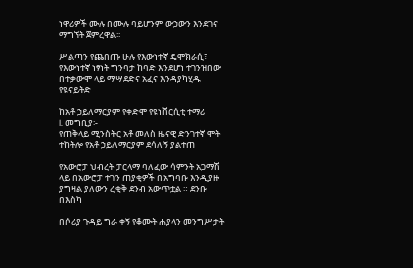ነዋሪዎች ሙሉ በሙሉ ባይሆንም ውኃውን እንደገና ማግኘት ጀምረዋል፡፡

ሥልጣን የጨበጡ ሁሉ የእውነተኛ ዴሞክራሲ፣ የእውነተኛ ነፃነት ግንባታ ከባድ እንደሆነ ተገንዝበው በተቃውሞ ላይ ማሣደድና አፈና እንዳያካሂዱ የዩናይትድ

ከአቶ ኃይለማርያም የቀድሞ የዩነቨርሲቲ ተማሪ
I. መግቢያ፡-
የጠቅላይ ሚንስትር አቶ መለስ ዜናዊ ድንገተኛ ሞት ተከትሎ የአቶ ኃይለማርያም ደሳለኝ ያልተጠ

የአውሮፓ ህብረት ፓርላማ ባለፈው ሳምንት አጋማሽ ላይ በአውሮፓ ተገን ጠያቂዎች በአግባቡ እንዲያዙ ያግዛል ያለውን ረቂቅ ደንብ አውጥቷል ። ደንቡ በእስካ

በሶሪያ ጉዳይ ግራ ቀኝ የቆሙት ሐያላን መንግሥታት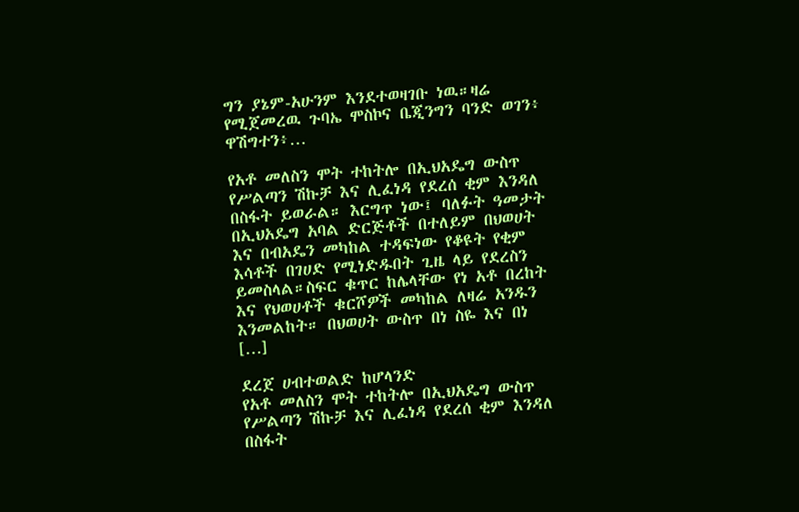ግን ያኔም-አሁንም እንደተወዛገቡ ነዉ።ዛሬ የሚጀመረዉ ጉባኤ ሞስኮና ቤጂንግን ባንድ ወገን፥ ዋሽግተን፥…

የአቶ መለስን ሞት ተከትሎ በኢህአዴግ ውስጥ የሥልጣን ሽኩቻ እና ሊፈነዳ የደረሰ ቂም እንዳለ በስፋት ይወራል። እርግጥ ነው፤ ባለፉት ዓመታት በኢህአዴግ አባል ድርጅቶች በተለይም በህወሀት እና በብአዴን መካከል ተዳፍነው የቆዩት የቂም እሳቶች በገሀድ የሚነድዱበት ጊዜ ላይ የደረስን ይመስላል።ስፍር ቁጥር ከሌላቸው የነ አቶ በረከት እና የህወሀቶች ቁርሾዎች መካከል ለዛሬ አንዱን እንመልከት። በህወሀት ውስጥ በነ ስዬ እና በነ […]

ደረጀ ሀብተወልድ ከሆላንድ
የአቶ መለስን ሞት ተከትሎ በኢህአዴግ ውስጥ የሥልጣን ሽኩቻ እና ሊፈነዳ የደረሰ ቂም እንዳለ በስፋት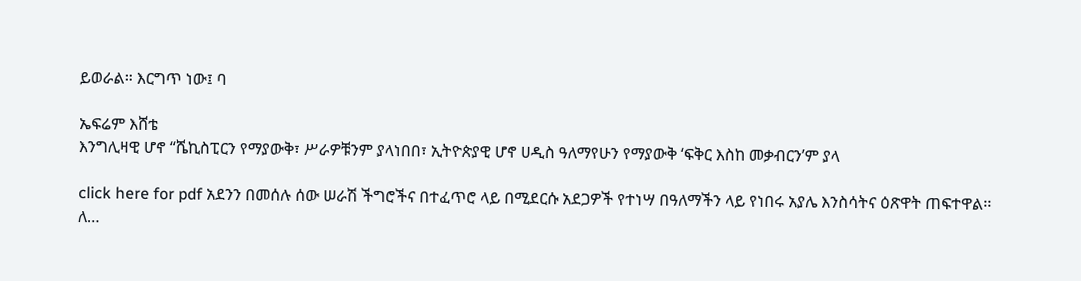ይወራል። እርግጥ ነው፤ ባ

ኤፍሬም እሸቴ
እንግሊዛዊ ሆኖ “ሼኪስፒርን የማያውቅ፣ ሥራዎቹንም ያላነበበ፣ ኢትዮጵያዊ ሆኖ ሀዲስ ዓለማየሁን የማያውቅ ‘ፍቅር እስከ መቃብርን’ም ያላ

click here for pdf አደንን በመሰሉ ሰው ሠራሽ ችግሮችና በተፈጥሮ ላይ በሚደርሱ አደጋዎች የተነሣ በዓለማችን ላይ የነበሩ አያሌ እንስሳትና ዕጽዋት ጠፍተዋል፡፡ ለ…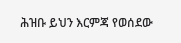ሕዝቡ ይህን እርምጃ የወሰደው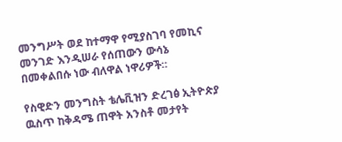መንግሥት ወደ ከተማዋ የሚያስገባ የመኪና መንገድ እንዲሠራ የሰጠውን ውሳኔ በመቀልበሱ ነው ብለዋል ነዋሪዎች።

የስዊድን መንግስት ቴሌቪዝን ድረገፅ ኢትዮጵያ ዉስጥ ከቅዳሜ ጠዋት አንስቶ መታየት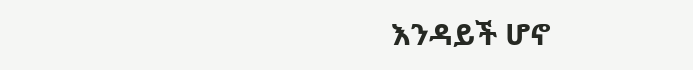እንዳይች ሆኖ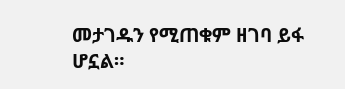መታገዱን የሚጠቁም ዘገባ ይፋ ሆኗል።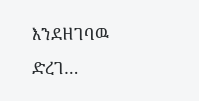እንደዘገባዉ ድረገ…